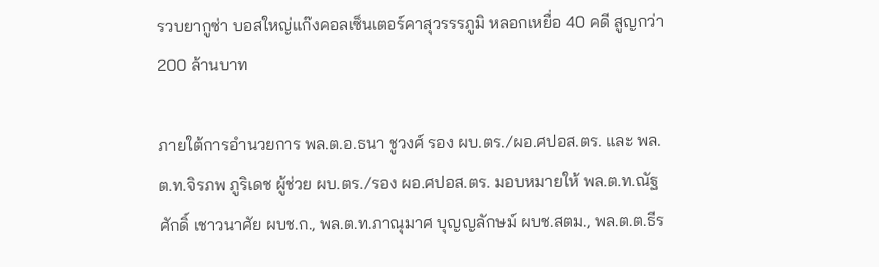รวบยากูซ่า บอสใหญ่แก๊งคอลเซ็นเตอร์คาสุวรรรภูมิ หลอกเหยื่อ 40 คดี สูญกว่า 200 ล้านบาท

ภายใต้การอำนวยการ พล.ต.อ.ธนา ชูวงศ์ รอง ผบ.ตร./ผอ.ศปอส.ตร. และ พล.ต.ท.จิรภพ ภูริเดช ผู้ช่วย ผบ.ตร./รอง ผอ.ศปอส.ตร. มอบหมายให้ พล.ต.ท.ณัฐศักดิ์ เชาวนาศัย ผบช.ก., พล.ต.ท.ภาณุมาศ บุญญลักษม์ ผบช.สตม., พล.ต.ต.ธีร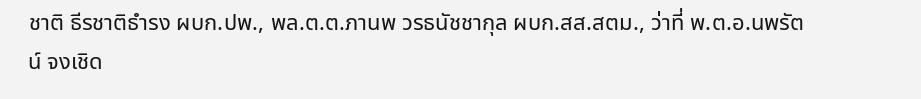ชาติ ธีรชาติธำรง ผบก.ปพ., พล.ต.ต.ภานพ วรธนัชชากุล ผบก.สส.สตม., ว่าที่ พ.ต.อ.นพรัตน์ จงเชิด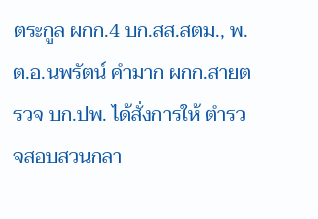ตระกูล ผกก.4 บก.สส.สตม., พ.ต.อ.นพรัตน์ คำมาก ผกก.สายตรวจ บก.ปพ. ได้สั่งการให้ ตำรวจสอบสวนกลา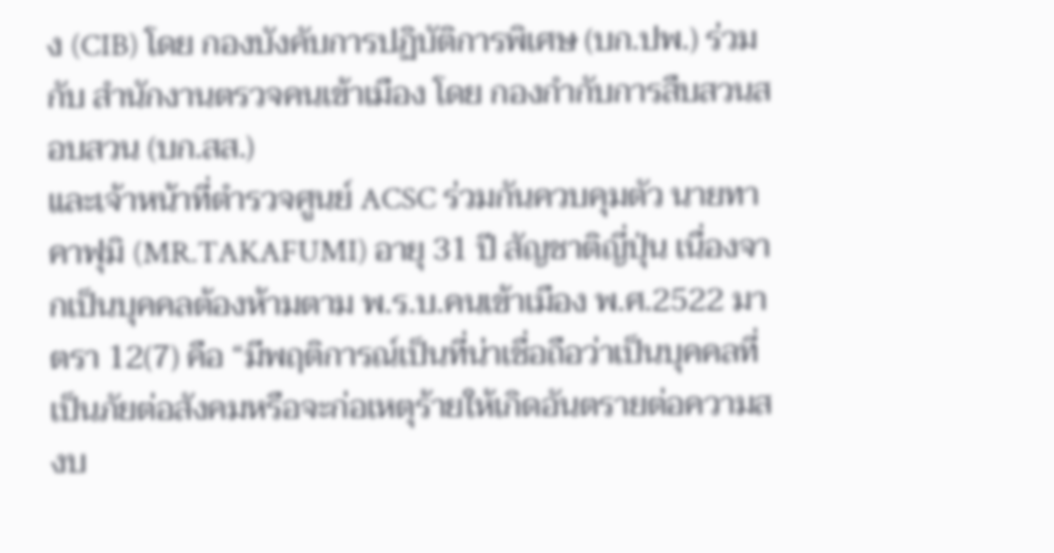ง (CIB) โดย กองบังคับการปฏิบัติการพิเศษ (บก.ปพ.) ร่วมกับ สำนักงานตรวจคนเข้าเมือง โดย กองกำกับการสืบสวนสอบสวน (บก.สส.)
และเจ้าหน้าที่ตำรวจศูนย์ ACSC ร่วมกันควบคุมตัว นายทาคาฟุมิ (MR.TAKAFUMI) อายุ 31 ปี สัญชาติญี่ปุ่น เนื่องจากเป็นบุคคลต้องห้ามตาม พ.ร.บ.คนเข้าเมือง พ.ศ.2522 มาตรา 12(7) คือ “มีพฤติการณ์เป็นที่น่าเชื่อถือว่าเป็นบุคคลที่เป็นภัยต่อสังคมหรือจะก่อเหตุร้ายให้เกิดอันตรายต่อความสงบ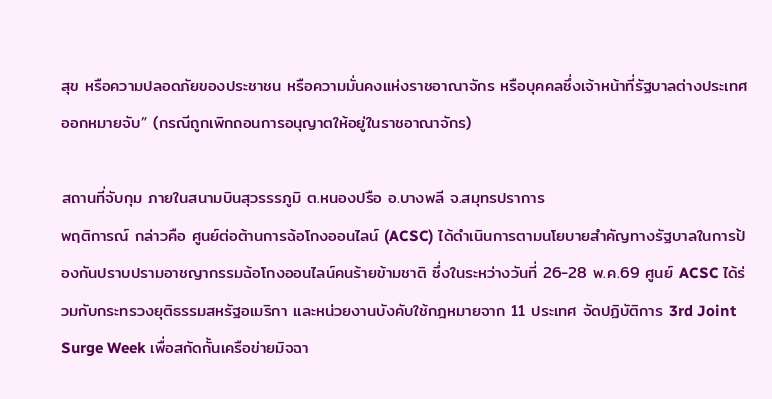สุข หรือความปลอดภัยของประชาชน หรือความมั่นคงแห่งราชอาณาจักร หรือบุคคลซึ่งเจ้าหน้าที่รัฐบาลต่างประเทศออกหมายจับ” (กรณีถูกเพิกถอนการอนุญาตให้อยู่ในราชอาณาจักร)

สถานที่จับกุม ภายในสนามบินสุวรรรภูมิ ต.หนองปรือ อ.บางพลี จ.สมุทรปราการ
พฤติการณ์ กล่าวคือ ศูนย์ต่อต้านการฉ้อโกงออนไลน์ (ACSC) ได้ดำเนินการตามนโยบายสำคัญทางรัฐบาลในการป้องกันปราบปรามอาชญากรรมฉ้อโกงออนไลน์คนร้ายข้ามชาติ ซึ่งในระหว่างวันที่ 26-28 พ.ค.69 ศูนย์ ACSC ได้ร่วมกับกระทรวงยุติธรรมสหรัฐอเมริกา และหน่วยงานบังคับใช้กฎหมายจาก 11 ประเทศ จัดปฏิบัติการ 3rd Joint Surge Week เพื่อสกัดกั้นเครือข่ายมิจฉา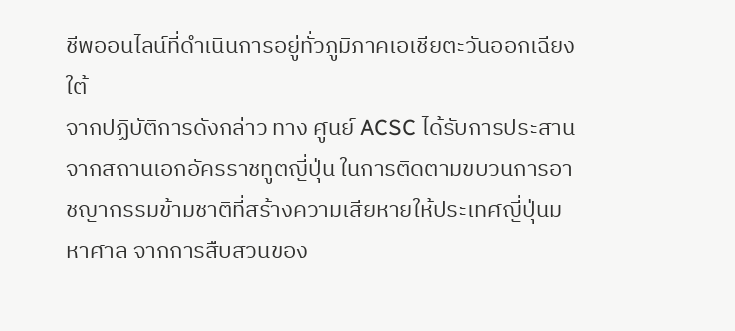ชีพออนไลน์ที่ดำเนินการอยู่ทั่วภูมิภาคเอเชียตะวันออกเฉียงใต้
จากปฏิบัติการดังกล่าว ทาง ศูนย์ ACSC ได้รับการประสานจากสถานเอกอัครราชทูตญี่ปุ่น ในการติดตามขบวนการอาชญากรรมข้ามชาติที่สร้างความเสียหายให้ประเทศญี่ปุ่นมหาศาล จากการสืบสวนของ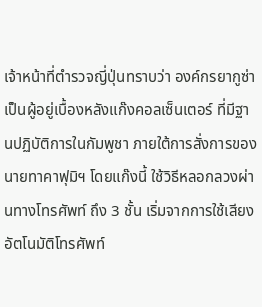เจ้าหน้าที่ตำรวจญี่ปุ่นทราบว่า องค์กรยากูซ่าเป็นผู้อยู่เบื้องหลังแก๊งคอลเซ็นเตอร์ ที่มีฐานปฏิบัติการในกัมพูชา ภายใต้การสั่งการของ นายทาคาฟุมิฯ โดยแก๊งนี้ ใช้วิธีหลอกลวงผ่านทางโทรศัพท์ ถึง 3 ชั้น เริ่มจากการใช้เสียงอัตโนมัติโทรศัพท์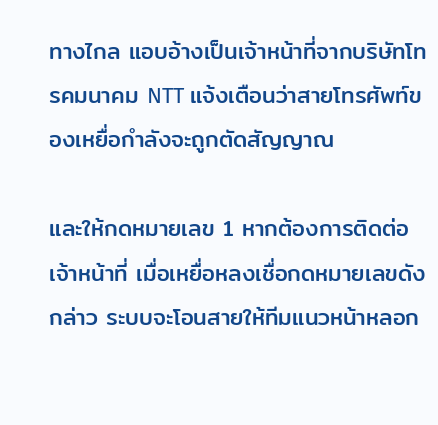ทางไกล แอบอ้างเป็นเจ้าหน้าที่จากบริษัทโทรคมนาคม NTT แจ้งเตือนว่าสายโทรศัพท์ของเหยื่อกำลังจะถูกตัดสัญญาณ

และให้กดหมายเลข 1 หากต้องการติดต่อเจ้าหน้าที่ เมื่อเหยื่อหลงเชื่อกดหมายเลขดังกล่าว ระบบจะโอนสายให้ทีมแนวหน้าหลอก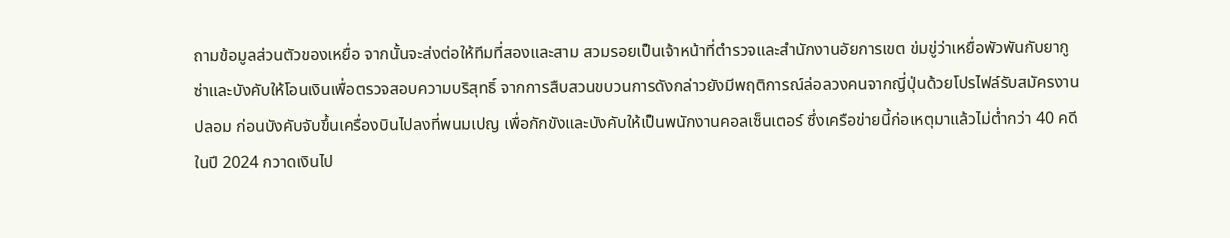ถามข้อมูลส่วนตัวของเหยื่อ จากนั้นจะส่งต่อให้ทีมที่สองและสาม สวมรอยเป็นเจ้าหน้าที่ตำรวจและสำนักงานอัยการเขต ข่มขู่ว่าเหยื่อพัวพันกับยากูซ่าและบังคับให้โอนเงินเพื่อตรวจสอบความบริสุทธิ์ จากการสืบสวนขบวนการดังกล่าวยังมีพฤติการณ์ล่อลวงคนจากญี่ปุ่นด้วยโปรไฟล์รับสมัครงานปลอม ก่อนบังคับจับขึ้นเครื่องบินไปลงที่พนมเปญ เพื่อกักขังและบังคับให้เป็นพนักงานคอลเซ็นเตอร์ ซึ่งเครือข่ายนี้ก่อเหตุมาแล้วไม่ต่ำกว่า 40 คดีในปี 2024 กวาดเงินไป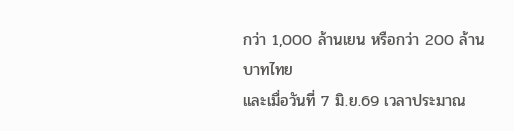กว่า 1,000 ล้านเยน หรือกว่า 200 ล้านบาทไทย
และเมื่อวันที่ 7 มิ.ย.69 เวลาประมาณ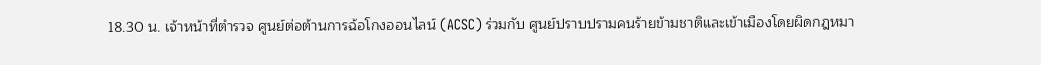18.30 น. เจ้าหน้าที่ตำรวจ ศูนย์ต่อต้านการฉ้อโกงออนไลน์ (ACSC) ร่วมกับ ศูนย์ปราบปรามคนร้ายข้ามชาติและเข้าเมืองโดยผิดกฎหมา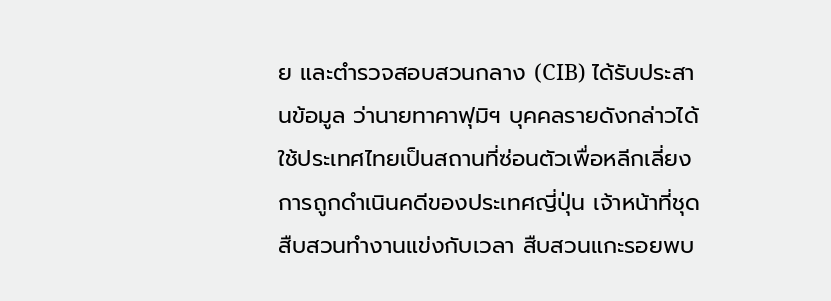ย และตำรวจสอบสวนกลาง (CIB) ได้รับประสานข้อมูล ว่านายทาคาฟุมิฯ บุคคลรายดังกล่าวได้ใช้ประเทศไทยเป็นสถานที่ซ่อนตัวเพื่อหลีกเลี่ยงการถูกดำเนินคดีของประเทศญี่ปุ่น เจ้าหน้าที่ชุดสืบสวนทำงานแข่งกับเวลา สืบสวนแกะรอยพบ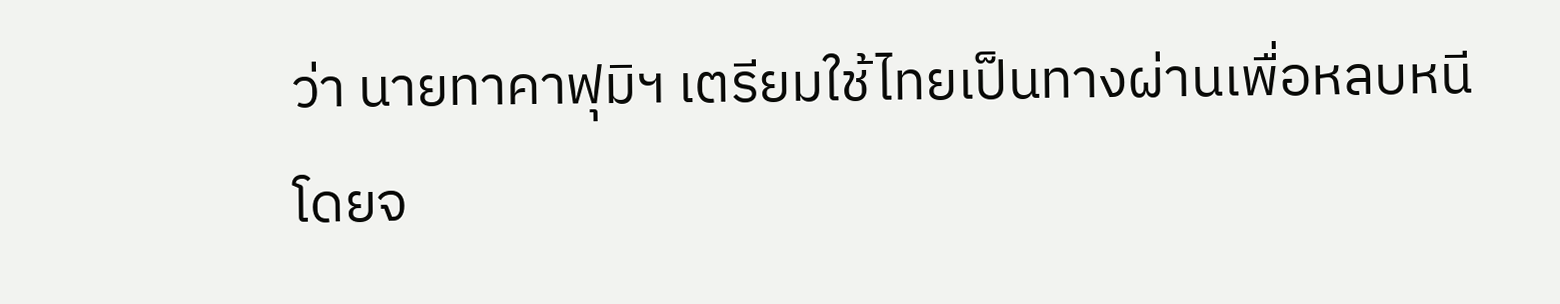ว่า นายทาคาฟุมิฯ เตรียมใช้ไทยเป็นทางผ่านเพื่อหลบหนี โดยจ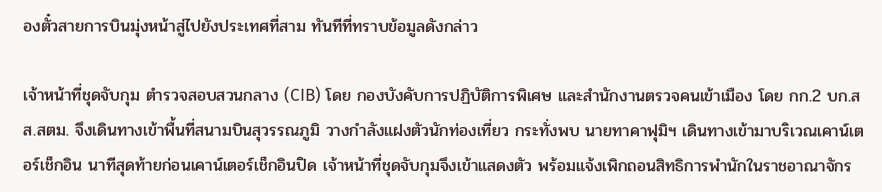องตั๋วสายการบินมุ่งหน้าสู่ไปยังประเทศที่สาม ทันทีที่ทราบข้อมูลดังกล่าว

เจ้าหน้าที่ชุดจับกุม ตำรวจสอบสวนกลาง (CIB) โดย กองบังคับการปฏิบัติการพิเศษ และสำนักงานตรวจคนเข้าเมือง โดย กก.2 บก.สส.สตม. จึงเดินทางเข้าพื้นที่สนามบินสุวรรณภูมิ วางกำลังแฝงตัวนักท่องเที่ยว กระทั่งพบ นายทาคาฟุมิฯ เดินทางเข้ามาบริเวณเคาน์เตอร์เช็กอิน นาทีสุดท้ายก่อนเคาน์เตอร์เช็กอินปิด เจ้าหน้าที่ชุดจับกุมจึงเข้าแสดงตัว พร้อมแจ้งเพิกถอนสิทธิการพำนักในราชอาณาจักร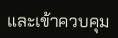และเข้าควบคุม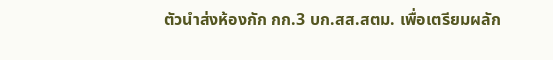ตัวนำส่งห้องกัก กก.3 บก.สส.สตม. เพื่อเตรียมผลัก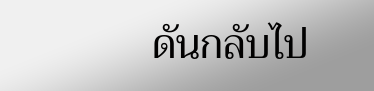ดันกลับไป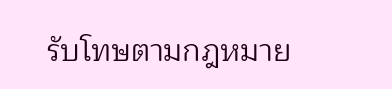รับโทษตามกฎหมาย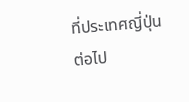ที่ประเทศญี่ปุ่นต่อไป